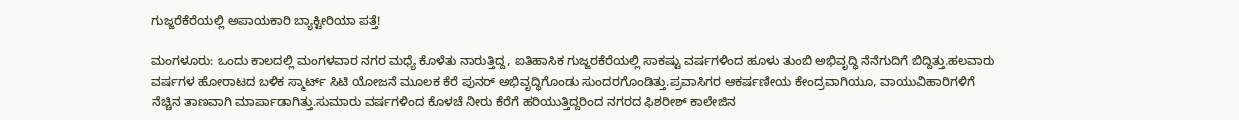ಗುಜ್ಜರೆಕೆರೆಯಲ್ಲಿ ಅಪಾಯಕಾರಿ ಬ್ಯಾಕ್ಟೀರಿಯಾ ಪತ್ತೆ!

ಮಂಗಳೂರು: ಒಂದು ಕಾಲದಲ್ಲಿ ಮಂಗಳವಾರ ನಗರ ಮಧ್ಯೆ ಕೊಳೆತು ನಾರುತ್ತಿದ್ದ, ಐತಿಹಾಸಿಕ ಗುಜ್ಜರಕೆರೆಯಲ್ಲಿ ಸಾಕಷ್ಟು ವರ್ಷಗಳಿಂದ ಹೂಳು ತುಂಬಿ ಅಭಿವೃದ್ಧಿ ನೆನೆಗುದಿಗೆ ಬಿದ್ದಿತ್ತು.ಹಲವಾರು ವರ್ಷಗಳ ಹೋರಾಟದ ಬಳಿಕ ಸ್ಮಾರ್ಟ್ ಸಿಟಿ ಯೋಜನೆ ಮೂಲಕ ಕೆರೆ ಪುನರ್ ಅಭಿವೃದ್ಧಿಗೊಂಡು ಸುಂದರಗೊಂಡಿತ್ತು.ಪ್ರವಾಸಿಗರ ಆಕರ್ಷಣೀಯ ಕೇಂದ್ರವಾಗಿಯೂ, ವಾಯುವಿಹಾರಿಗಳಿಗೆ ನೆಚ್ಚಿನ ತಾಣವಾಗಿ ಮಾರ್ಪಾಡಾಗಿತ್ತು.ಸುಮಾರು ವರ್ಷಗಳಿಂದ ಕೊಳಚೆ ನೀರು ಕೆರೆಗೆ ಹರಿಯುತ್ತಿದ್ದರಿಂದ ನಗರದ ಫಿಶರೀಶ್ ಕಾಲೇಜಿನ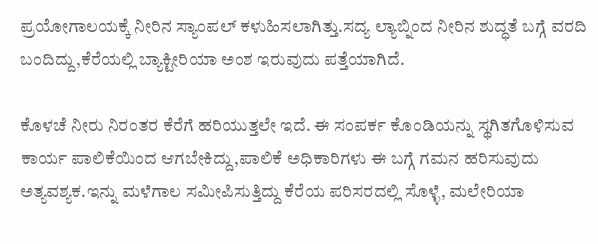ಪ್ರಯೋಗಾಲಯಕ್ಕೆ ನೀರಿನ ಸ್ಯಾಂಪಲ್ ಕಳುಹಿಸಲಾಗಿತ್ತು.ಸದ್ಯ ಲ್ಯಾಬ್ನಿಂದ ನೀರಿನ‌ ಶುದ್ಧತೆ ಬಗ್ಗೆ ವರದಿ ಬಂದಿದ್ದು,ಕೆರೆಯಲ್ಲಿ ಬ್ಯಾಕ್ಟೀರಿಯಾ ಅಂಶ ಇರುವುದು ಪತ್ತೆಯಾಗಿದೆ.

ಕೊಳಚೆ ನೀರು ನಿರಂತರ ಕೆರೆಗೆ ಹರಿಯುತ್ತಲೇ ಇದೆ‌. ಈ ಸಂಪರ್ಕ ಕೊಂಡಿಯನ್ನು ಸ್ಥಗಿತಗೊಳಿಸುವ ಕಾರ್ಯ ಪಾಲಿಕೆಯಿಂದ ಆಗಬೇಕಿದ್ದು,ಪಾಲಿಕೆ ಅಧಿಕಾರಿಗಳು ಈ ಬಗ್ಗೆ ಗಮನ ಹರಿಸುವುದು ಅತ್ಯವಶ್ಯಕ.ಇನ್ನು ಮಳೆಗಾಲ ಸಮೀಪಿಸುತ್ತಿದ್ದು ಕೆರೆಯ ಪರಿಸರದಲ್ಲಿ ಸೊಳ್ಳೆ, ಮಲೇರಿಯಾ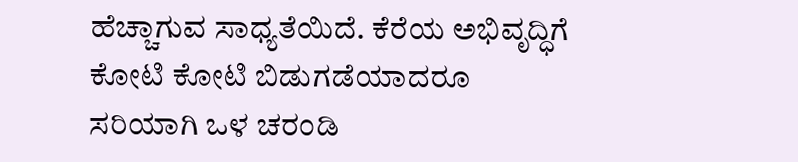ಹೆಚ್ಚಾಗುವ ಸಾಧ್ಯತೆಯಿದೆ. ಕೆರೆಯ ಅಭಿವೃದ್ಧಿಗೆ ಕೋಟಿ ಕೋಟಿ‌ ಬಿಡುಗಡೆಯಾದರೂ ಸರಿಯಾಗಿ ಒಳ ಚರಂಡಿ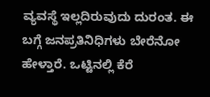ವ್ಯವಸ್ಥೆ ಇಲ್ಲದಿರುವುದು ದುರಂತ. ಈ ಬಗ್ಗೆ ಜನಪ್ರತಿನಿಧಿಗಳು ಬೇರೆನೋ ಹೇಳ್ತಾರೆ. ಒಟ್ಟಿನಲ್ಲಿ ಕೆರೆ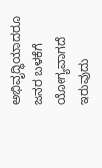ಅಭಿವೃದ್ಧಿಯಾದರೂ ಜನರ ಬಳಕೆಗೆ ಯೋಗ್ಯವಾಗದೆ ಇರುವುದು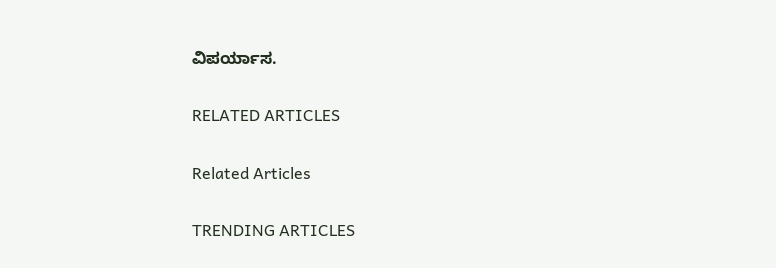ವಿಪರ್ಯಾಸ.

RELATED ARTICLES

Related Articles

TRENDING ARTICLES